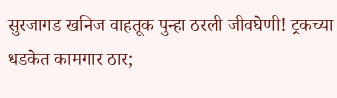सुरजागड खनिज वाहतूक पुन्हा ठरली जीवघेणी! ट्रकच्या धडकेत कामगार ठार;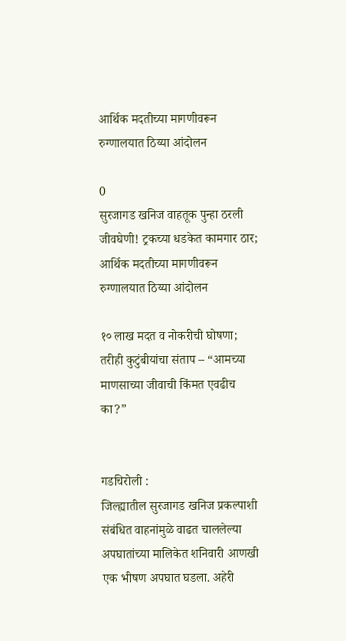आर्थिक मदतीच्या मागणीवरून रुग्णालयात ठिय्या आंदोलन

0
सुरजागड खनिज वाहतूक पुन्हा ठरली जीवघेणी! ट्रकच्या धडकेत कामगार ठार; आर्थिक मदतीच्या मागणीवरून रुग्णालयात ठिय्या आंदोलन

१० लाख मदत व नोकरीची घोषणा; तरीही कुटुंबीयांचा संताप – “आमच्या माणसाच्या जीवाची किंमत एवढीच का?”


गडचिरोली :
जिल्ह्यातील सुरजागड खनिज प्रकल्पाशी संबंधित वाहनांमुळे वाढत चाललेल्या अपघातांच्या मालिकेत शनिवारी आणखी एक भीषण अपघात घडला. अहेरी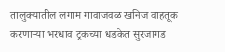तालुक्यातील लगाम गावाजवळ खनिज वाहतूक करणाऱ्या भरधाव ट्रकच्या धडकेत सुरजागड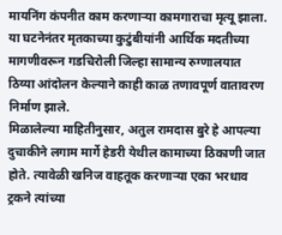मायनिंग कंपनीत काम करणाऱ्या कामगाराचा मृत्यू झाला. या घटनेनंतर मृतकाच्या कुटुंबीयांनी आर्थिक मदतीच्या मागणीवरून गडचिरोली जिल्हा सामान्य रुग्णालयात ठिय्या आंदोलन केल्याने काही काळ तणावपूर्ण वातावरण निर्माण झाले.
मिळालेल्या माहितीनुसार, अतुल रामदास बुरे हे आपल्या दुचाकीने लगाम मार्गे हेडरी येथील कामाच्या ठिकाणी जात होते. त्यावेळी खनिज वाहतूक करणाऱ्या एका भरधाव ट्रकने त्यांच्या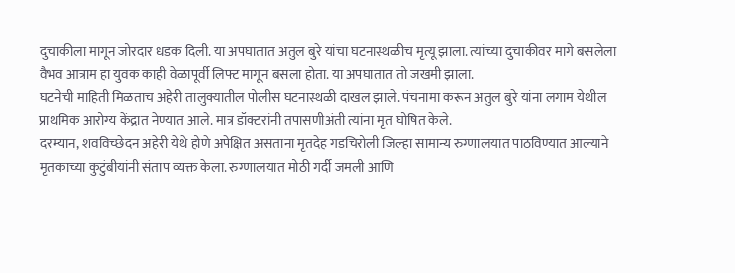दुचाकीला मागून जोरदार धडक दिली. या अपघातात अतुल बुरे यांचा घटनास्थळीच मृत्यू झाला. त्यांच्या दुचाकीवर मागे बसलेला वैभव आत्राम हा युवक काही वेळापूर्वी लिफ्ट मागून बसला होता. या अपघातात तो जखमी झाला.
घटनेची माहिती मिळताच अहेरी तालुक्यातील पोलीस घटनास्थळी दाखल झाले. पंचनामा करून अतुल बुरे यांना लगाम येथील प्राथमिक आरोग्य केंद्रात नेण्यात आले. मात्र डॉक्टरांनी तपासणीअंती त्यांना मृत घोषित केले.
दरम्यान, शवविच्छेदन अहेरी येथे होणे अपेक्षित असताना मृतदेह गडचिरोली जिल्हा सामान्य रुग्णालयात पाठविण्यात आल्याने मृतकाच्या कुटुंबीयांनी संताप व्यक्त केला. रुग्णालयात मोठी गर्दी जमली आणि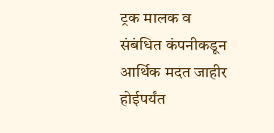ट्रक मालक व संबंधित कंपनीकडून आर्थिक मदत जाहीर होईपर्यंत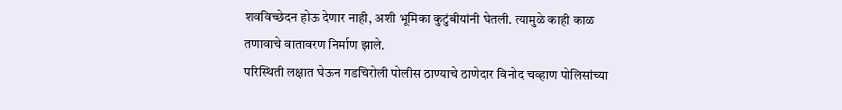शवविच्छेदन होऊ देणार नाही, अशी भूमिका कुटुंबीयांनी घेतली. त्यामुळे काही काळ तणावाचे वातावरण निर्माण झाले.
परिस्थिती लक्षात घेऊन गडचिरोली पोलीस ठाण्याचे ठाणेदार विनोद चव्हाण पोलिसांच्या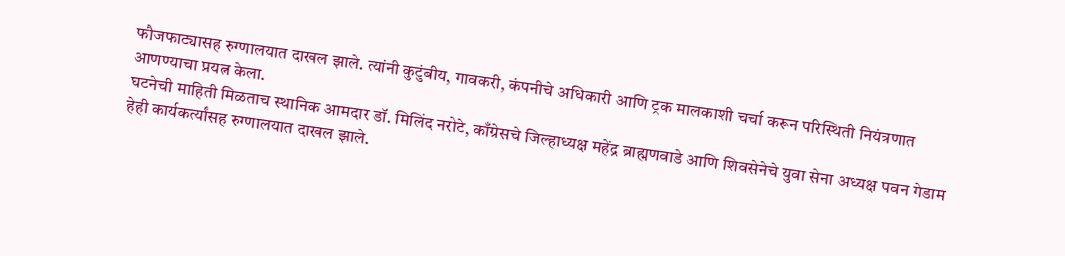फौजफाट्यासह रुग्णालयात दाखल झाले. त्यांनी कुटुंबीय, गावकरी, कंपनीचे अधिकारी आणि ट्रक मालकाशी चर्चा करून परिस्थिती नियंत्रणात आणण्याचा प्रयत्न केला.
घटनेची माहिती मिळताच स्थानिक आमदार डॉ. मिलिंद नरोटे, काँग्रेसचे जिल्हाध्यक्ष महेंद्र ब्राह्मणवाडे आणि शिवसेनेचे युवा सेना अध्यक्ष पवन गेडाम हेही कार्यकर्त्यांसह रुग्णालयात दाखल झाले.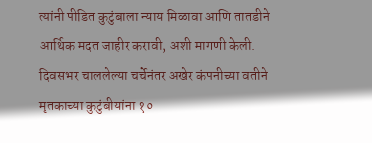त्यांनी पीडित कुटुंबाला न्याय मिळावा आणि तातडीने आर्थिक मदत जाहीर करावी, अशी मागणी केली.
दिवसभर चाललेल्या चर्चेनंतर अखेर कंपनीच्या वतीने मृतकाच्या कुटुंबीयांना १०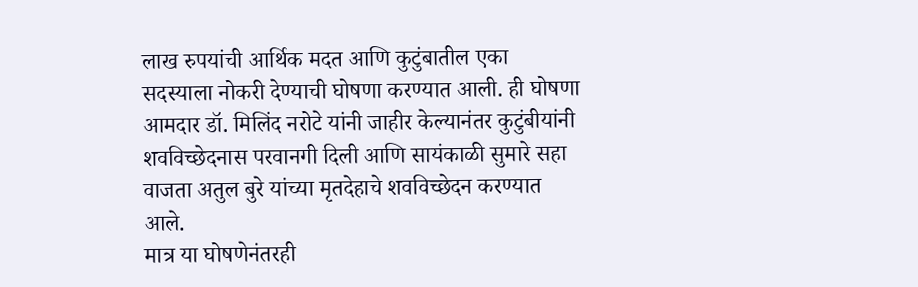लाख रुपयांची आर्थिक मदत आणि कुटुंबातील एका सदस्याला नोकरी देण्याची घोषणा करण्यात आली. ही घोषणा आमदार डॉ. मिलिंद नरोटे यांनी जाहीर केल्यानंतर कुटुंबीयांनी शवविच्छेदनास परवानगी दिली आणि सायंकाळी सुमारे सहा वाजता अतुल बुरे यांच्या मृतदेहाचे शवविच्छेदन करण्यात आले.
मात्र या घोषणेनंतरही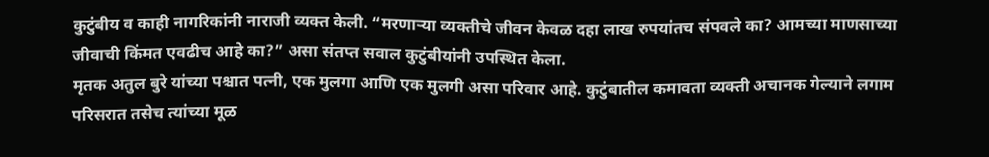कुटुंबीय व काही नागरिकांनी नाराजी व्यक्त केली. “मरणाऱ्या व्यक्तीचे जीवन केवळ दहा लाख रुपयांतच संपवले का? आमच्या माणसाच्या जीवाची किंमत एवढीच आहे का?” असा संतप्त सवाल कुटुंबीयांनी उपस्थित केला.
मृतक अतुल बुरे यांच्या पश्चात पत्नी, एक मुलगा आणि एक मुलगी असा परिवार आहे. कुटुंबातील कमावता व्यक्ती अचानक गेल्याने लगाम परिसरात तसेच त्यांच्या मूळ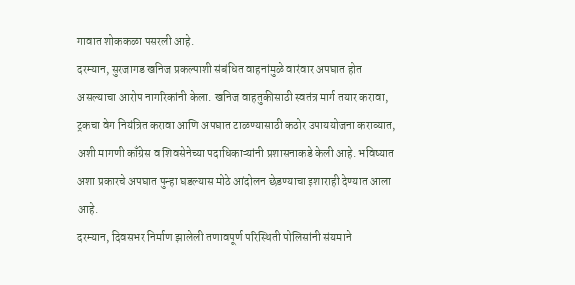गावात शोककळा पसरली आहे.
दरम्यान, सुरजागड खनिज प्रकल्पाशी संबंधित वाहनांमुळे वारंवार अपघात होत असल्याचा आरोप नागरिकांनी केला. खनिज वाहतुकीसाठी स्वतंत्र मार्ग तयार करावा, ट्रकचा वेग नियंत्रित करावा आणि अपघात टाळण्यासाठी कठोर उपाययोजना कराव्यात, अशी मागणी काँग्रेस व शिवसेनेच्या पदाधिकाऱ्यांनी प्रशासनाकडे केली आहे. भविष्यात अशा प्रकारचे अपघात पुन्हा घडल्यास मोठे आंदोलन छेडण्याचा इशाराही देण्यात आला आहे.
दरम्यान, दिवसभर निर्माण झालेली तणावपूर्ण परिस्थिती पोलिसांनी संयमाने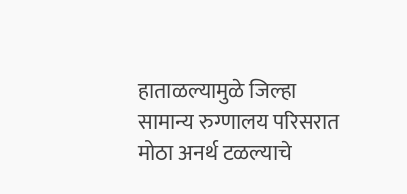हाताळल्यामुळे जिल्हा सामान्य रुग्णालय परिसरात मोठा अनर्थ टळल्याचे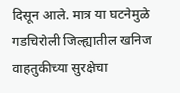दिसून आले. मात्र या घटनेमुळे गडचिरोली जिल्ह्यातील खनिज वाहतुकीच्या सुरक्षेचा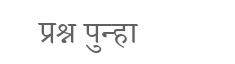प्रश्न पुन्हा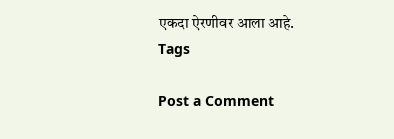एकदा ऐरणीवर आला आहे.
Tags

Post a Comment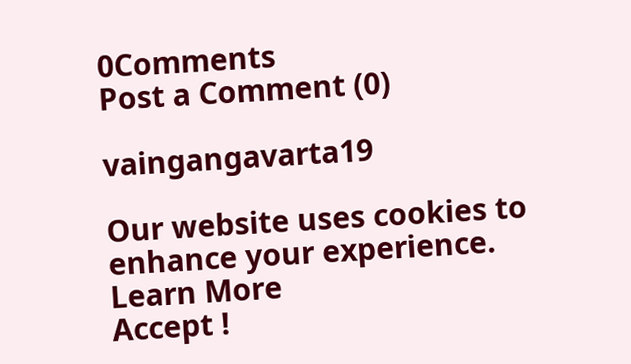0Comments
Post a Comment (0)

vaingangavarta19

Our website uses cookies to enhance your experience. Learn More
Accept !